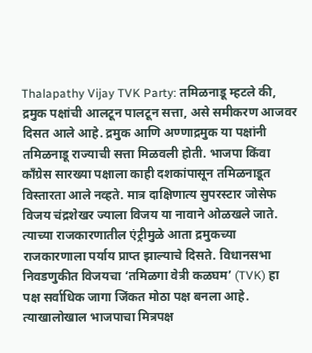Thalapathy Vijay TVK Party: तमिळनाडू म्हटले की, द्रमुक पक्षांची आलटून पालटून सत्ता, असे समीकरण आजवर दिसत आले आहे. द्रमुक आणि अण्णाद्रमुक या पक्षांनी तमिळनाडू राज्याची सत्ता मिळवली होती. भाजपा किंवा काँग्रेस सारख्या पक्षाला काही दशकांपासून तमिळनाडूत विस्तारता आले नव्हते. मात्र दाक्षिणात्य सुपरस्टार जोसेफ विजय चंद्रशेखर ज्याला विजय या नावाने ओळखले जाते. त्याच्या राजकारणातील एंट्रीमुळे आता द्रमुकच्या राजकारणाला पर्याय प्राप्त झाल्याचे दिसते. विधानसभा निवडणुकीत विजयचा ‘तमिळगा वेत्री कळघम’ (TVK) हा पक्ष सर्वाधिक जागा जिंकत मोठा पक्ष बनला आहे. त्याखालोखाल भाजपाचा मित्रपक्ष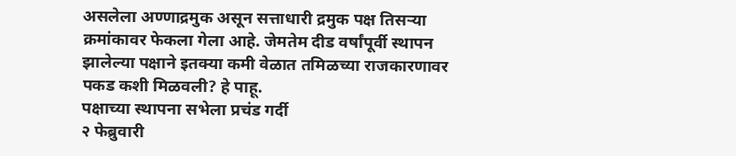असलेला अण्णाद्रमुक असून सत्ताधारी द्रमुक पक्ष तिसऱ्या क्रमांकावर फेकला गेला आहे. जेमतेम दीड वर्षांपूर्वी स्थापन झालेल्या पक्षाने इतक्या कमी वेळात तमिळच्या राजकारणावर पकड कशी मिळवली? हे पाहू.
पक्षाच्या स्थापना सभेला प्रचंड गर्दी
२ फेब्रुवारी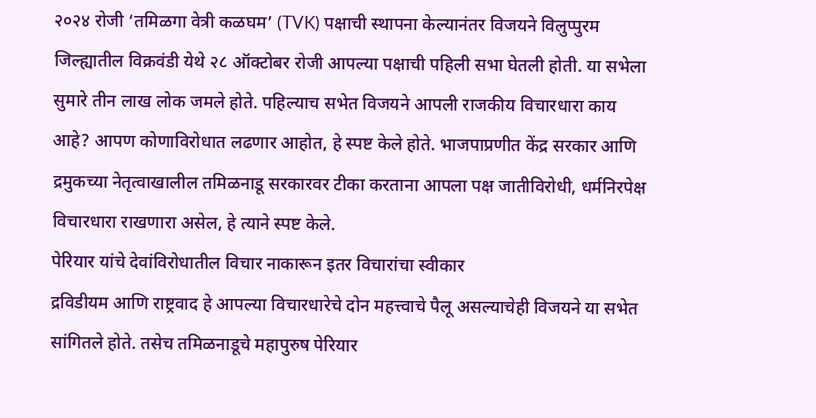२०२४ रोजी ‘तमिळगा वेत्री कळघम’ (TVK) पक्षाची स्थापना केल्यानंतर विजयने विलुप्पुरम जिल्ह्यातील विक्रवंडी येथे २८ ऑक्टोबर रोजी आपल्या पक्षाची पहिली सभा घेतली होती. या सभेला सुमारे तीन लाख लोक जमले होते. पहिल्याच सभेत विजयने आपली राजकीय विचारधारा काय आहे? आपण कोणाविरोधात लढणार आहोत, हे स्पष्ट केले होते. भाजपाप्रणीत केंद्र सरकार आणि द्रमुकच्या नेतृत्वाखालील तमिळनाडू सरकारवर टीका करताना आपला पक्ष जातीविरोधी, धर्मनिरपेक्ष विचारधारा राखणारा असेल, हे त्याने स्पष्ट केले.
पेरियार यांचे देवांविरोधातील विचार नाकारून इतर विचारांचा स्वीकार
द्रविडीयम आणि राष्ट्रवाद हे आपल्या विचारधारेचे दोन महत्त्वाचे पैलू असल्याचेही विजयने या सभेत सांगितले होते. तसेच तमिळनाडूचे महापुरुष पेरियार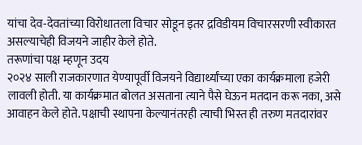यांचा देव-देवतांच्या विरोधातला विचार सोडून इतर द्रविडीयम विचारसरणी स्वीकारत असल्याचेही विजयने जाहीर केले होते.
तरूणांचा पक्ष म्हणून उदय
२०२४ साली राजकारणात येण्यापूर्वी विजयने विद्यार्थ्यांच्या एका कार्यक्रमाला हजेरी लावली होती. या कार्यक्रमात बोलत असताना त्याने पैसे घेऊन मतदान करू नका, असे आवाहन केले होते. पक्षाची स्थापना केल्यानंतरही त्याची भिस्त ही तरुण मतदारांवर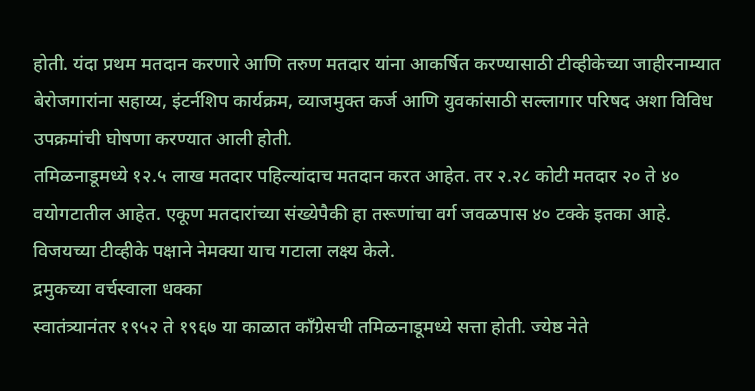होती. यंदा प्रथम मतदान करणारे आणि तरुण मतदार यांना आकर्षित करण्यासाठी टीव्हीकेच्या जाहीरनाम्यात बेरोजगारांना सहाय्य, इंटर्नशिप कार्यक्रम, व्याजमुक्त कर्ज आणि युवकांसाठी सल्लागार परिषद अशा विविध उपक्रमांची घोषणा करण्यात आली होती.
तमिळनाडूमध्ये १२.५ लाख मतदार पहिल्यांदाच मतदान करत आहेत. तर २.२८ कोटी मतदार २० ते ४० वयोगटातील आहेत. एकूण मतदारांच्या संख्येपैकी हा तरूणांचा वर्ग जवळपास ४० टक्के इतका आहे. विजयच्या टीव्हीके पक्षाने नेमक्या याच गटाला लक्ष्य केले.
द्रमुकच्या वर्चस्वाला धक्का
स्वातंत्र्यानंतर १९५२ ते १९६७ या काळात काँग्रेसची तमिळनाडूमध्ये सत्ता होती. ज्येष्ठ नेते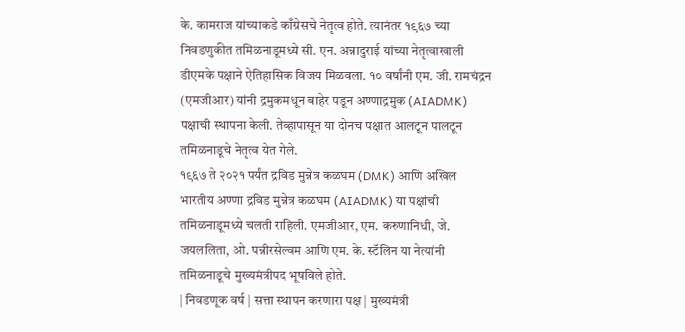के. कामराज यांच्याकडे काँग्रेसचे नेतृत्व होते. त्यानंतर १९६७ च्या निवडणुकीत तमिळनाडूमध्ये सी. एन. अन्नादुराई यांच्या नेतृत्वाखाली डीएमके पक्षाने ऐतिहासिक विजय मिळवला. १० वर्षांनी एम. जी. रामचंद्रन (एमजीआर) यांनी द्रमुकमधून बाहेर पडून अण्णाद्रमुक (AIADMK) पक्षाची स्थापना केली. तेव्हापासून या दोनच पक्षात आलटून पालटून तमिळनाडूचे नेतृत्व येत गेले.
१९६७ ते २०२१ पर्यंत द्रविड मुन्नेत्र कळघम (DMK) आणि अखिल भारतीय अण्णा द्रविड मुन्नेत्र कळघम (AIADMK) या पक्षांची तमिळनाडूमध्ये चलती राहिली. एमजीआर, एम. करुणानिधी, जे. जयललिता, ओ. पन्नीरसेल्वम आणि एम. के. स्टॅलिन या नेत्यांनी तमिळनाडूचे मुख्यमंत्रीपद भूषविले होते.
| निवडणूक वर्ष | सत्ता स्थापन करणारा पक्ष | मुख्यमंत्री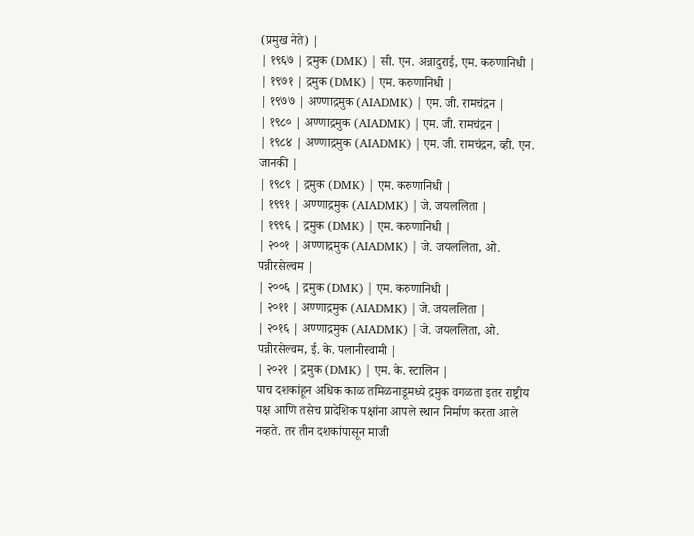(प्रमुख नेते) |
| १९६७ | द्रमुक (DMK) | सी. एन. अन्नादुराई, एम. करुणानिधी |
| १९७१ | द्रमुक (DMK) | एम. करुणानिधी |
| १९७७ | अण्णाद्रमुक (AIADMK) | एम. जी. रामचंद्रन |
| १९८० | अण्णाद्रमुक (AIADMK) | एम. जी. रामचंद्रन |
| १९८४ | अण्णाद्रमुक (AIADMK) | एम. जी. रामचंद्रन, व्ही. एन. जानकी |
| १९८९ | द्रमुक (DMK) | एम. करुणानिधी |
| १९९१ | अण्णाद्रमुक (AIADMK) | जे. जयललिता |
| १९९६ | द्रमुक (DMK) | एम. करुणानिधी |
| २००१ | अण्णाद्रमुक (AIADMK) | जे. जयललिता, ओ. पन्नीरसेल्वम |
| २००६ | द्रमुक (DMK) | एम. करुणानिधी |
| २०११ | अण्णाद्रमुक (AIADMK) | जे. जयललिता |
| २०१६ | अण्णाद्रमुक (AIADMK) | जे. जयललिता, ओ. पन्नीरसेल्वम, ई. के. पलानीस्वामी |
| २०२१ | द्रमुक (DMK) | एम. के. स्टालिन |
पाच दशकांहून अधिक काळ तमिळनाडूमध्ये द्रमुक वगळता इतर राष्ट्रीय पक्ष आणि तसेच प्रादेशिक पक्षांना आपले स्थान निर्माण करता आले नव्हते. तर तीन दशकांपासून माजी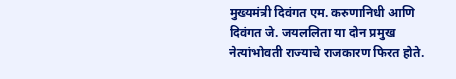मुख्यमंत्री दिवंगत एम. करुणानिधी आणि दिवंगत जे. जयललिता या दोन प्रमुख नेत्यांभोवती राज्याचे राजकारण फिरत होते.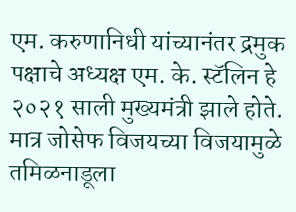एम. करुणानिधी यांच्यानंतर द्रमुक पक्षाचे अध्यक्ष एम. के. स्टॅलिन हे २०२१ साली मुख्यमंत्री झाले होते. मात्र जोसेफ विजयच्या विजयामुळे तमिळनाडूला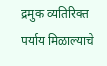द्रमुक व्यतिरिक्त पर्याय मिळाल्याचे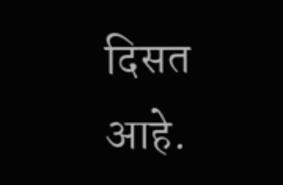दिसत आहे.